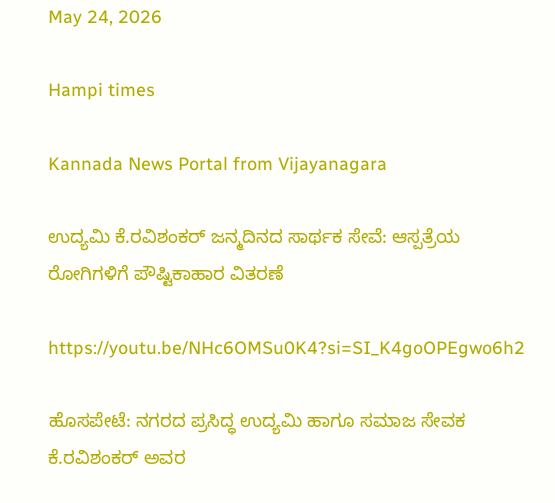May 24, 2026

Hampi times

Kannada News Portal from Vijayanagara

ಉದ್ಯಮಿ ಕೆ.ರವಿಶಂಕರ್ ಜನ್ಮದಿನದ ಸಾರ್ಥಕ ಸೇವೆ: ಆಸ್ಪತ್ರೆಯ ರೋಗಿಗಳಿಗೆ ಪೌಷ್ಟಿಕಾಹಾರ ವಿತರಣೆ

https://youtu.be/NHc6OMSu0K4?si=SI_K4goOPEgwo6h2

ಹೊಸಪೇಟೆ: ನಗರದ ಪ್ರಸಿದ್ಧ ಉದ್ಯಮಿ ಹಾಗೂ ಸಮಾಜ ಸೇವಕ ಕೆ.ರವಿಶಂಕರ್ ಅವರ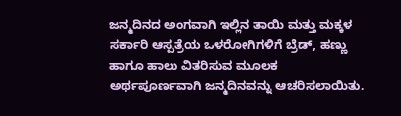ಜನ್ಮದಿನದ ಅಂಗವಾಗಿ ಇಲ್ಲಿನ ತಾಯಿ ಮತ್ತು ಮಕ್ಕಳ ಸರ್ಕಾರಿ ಆಸ್ಪತ್ರೆಯ ಒಳರೋಗಿಗಳಿಗೆ ಬ್ರೆಡ್, ಹಣ್ಣು ಹಾಗೂ ಹಾಲು ವಿತರಿಸುವ ಮೂಲಕ ಅರ್ಥಪೂರ್ಣವಾಗಿ ಜನ್ಮದಿನವನ್ನು ಆಚರಿಸಲಾಯಿತು.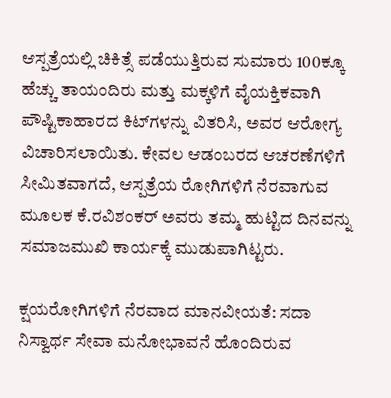ಆಸ್ಪತ್ರೆಯಲ್ಲಿ ಚಿಕಿತ್ಸೆ ಪಡೆಯುತ್ತಿರುವ ಸುಮಾರು 100ಕ್ಕೂ ಹೆಚ್ಚು ತಾಯಂದಿರು ಮತ್ತು ಮಕ್ಕಳಿಗೆ ವೈಯಕ್ತಿಕವಾಗಿ ಪೌಷ್ಟಿಕಾಹಾರದ ಕಿಟ್‌ಗಳನ್ನು ವಿತರಿಸಿ, ಅವರ ಆರೋಗ್ಯ ವಿಚಾರಿಸಲಾಯಿತು. ಕೇವಲ ಆಡಂಬರದ ಆಚರಣೆಗಳಿಗೆ ಸೀಮಿತವಾಗದೆ, ಆಸ್ಪತ್ರೆಯ ರೋಗಿಗಳಿಗೆ ನೆರವಾಗುವ ಮೂಲಕ ಕೆ.ರವಿಶಂಕರ್ ಅವರು ತಮ್ಮ ಹುಟ್ಟಿದ ದಿನವನ್ನು ಸಮಾಜಮುಖಿ ಕಾರ್ಯಕ್ಕೆ ಮುಡುಪಾಗಿಟ್ಟರು.

ಕ್ಷಯರೋಗಿಗಳಿಗೆ ನೆರವಾದ ಮಾನವೀಯತೆ: ಸದಾ ನಿಸ್ವಾರ್ಥ ಸೇವಾ ಮನೋಭಾವನೆ ಹೊಂದಿರುವ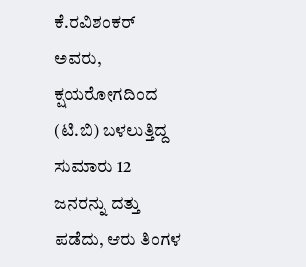ಕೆ.ರವಿಶಂಕರ್ ಅವರು,  ಕ್ಷಯರೋಗದಿಂದ (ಟಿ.ಬಿ) ಬಳಲುತ್ತಿದ್ದ ಸುಮಾರು 12 ಜನರನ್ನು ದತ್ತು ಪಡೆದು, ಆರು ತಿಂಗಳ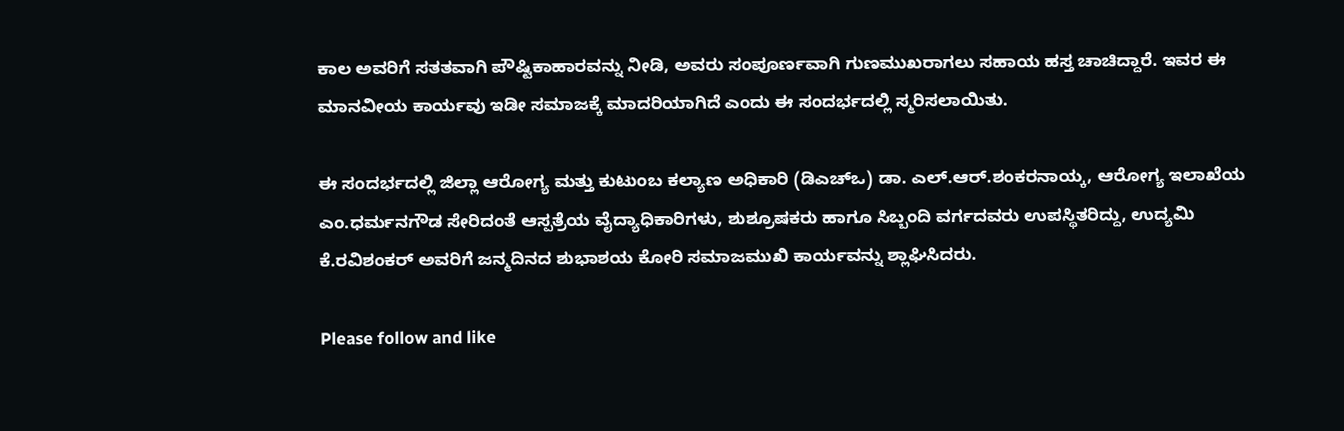ಕಾಲ ಅವರಿಗೆ ಸತತವಾಗಿ ಪೌಷ್ಟಿಕಾಹಾರವನ್ನು ನೀಡಿ, ಅವರು ಸಂಪೂರ್ಣವಾಗಿ ಗುಣಮುಖರಾಗಲು ಸಹಾಯ ಹಸ್ತ ಚಾಚಿದ್ದಾರೆ. ಇವರ ಈ ಮಾನವೀಯ ಕಾರ್ಯವು ಇಡೀ ಸಮಾಜಕ್ಕೆ ಮಾದರಿಯಾಗಿದೆ ಎಂದು ಈ ಸಂದರ್ಭದಲ್ಲಿ ಸ್ಮರಿಸಲಾಯಿತು.

ಈ ಸಂದರ್ಭದಲ್ಲಿ ಜಿಲ್ಲಾ ಆರೋಗ್ಯ ಮತ್ತು ಕುಟುಂಬ ಕಲ್ಯಾಣ ಅಧಿಕಾರಿ (ಡಿಎಚ್‌ಒ) ಡಾ. ಎಲ್.ಆರ್.ಶಂಕರನಾಯ್ಕ, ಆರೋಗ್ಯ ಇಲಾಖೆಯ ಎಂ.ಧರ್ಮನಗೌಡ ಸೇರಿದಂತೆ ಆಸ್ಪತ್ರೆಯ ವೈದ್ಯಾಧಿಕಾರಿಗಳು, ಶುಶ್ರೂಷಕರು ಹಾಗೂ ಸಿಬ್ಬಂದಿ ವರ್ಗದವರು ಉಪಸ್ಥಿತರಿದ್ದು, ಉದ್ಯಮಿ ಕೆ.ರವಿಶಂಕರ್ ಅವರಿಗೆ ಜನ್ಮದಿನದ ಶುಭಾಶಯ ಕೋರಿ ಸಮಾಜಮುಖಿ ಕಾರ್ಯವನ್ನು ಶ್ಲಾಘಿಸಿದರು.

Please follow and like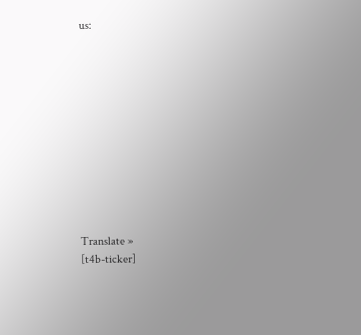us:











Translate »
[t4b-ticker]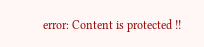error: Content is protected !!